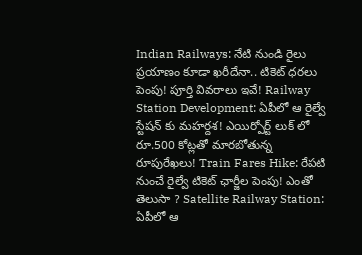Indian Railways: నేటి నుండి రైలు ప్రయాణం కూడా ఖరీదేనా.. టికెట్ ధరలు పెంపు! పూర్తి వివరాలు ఇవే! Railway Station Development: ఏపీలో ఆ రైల్వే స్టేషన్ కు మహర్దశ! ఎయిర్పోర్ట్ లుక్ లో రూ.500 కోట్లతో మారబోతున్న రూపురేఖలు! Train Fares Hike: రేపటి నుంచే రైల్వే టికెట్ ఛార్జీల పెంపు! ఎంతో తెలుసా ? Satellite Railway Station: ఏపీలో ఆ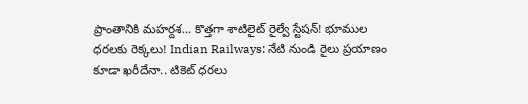ప్రాంతానికి మహర్దశ... కొత్తగా శాటిలైట్ రైల్వే స్టేషన్! భూముల ధరలకు రెక్కలు! Indian Railways: నేటి నుండి రైలు ప్రయాణం కూడా ఖరీదేనా.. టికెట్ ధరలు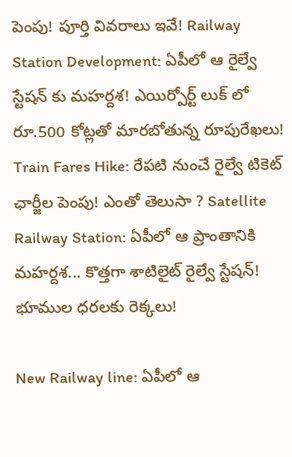పెంపు! పూర్తి వివరాలు ఇవే! Railway Station Development: ఏపీలో ఆ రైల్వే స్టేషన్ కు మహర్దశ! ఎయిర్పోర్ట్ లుక్ లో రూ.500 కోట్లతో మారబోతున్న రూపురేఖలు! Train Fares Hike: రేపటి నుంచే రైల్వే టికెట్ ఛార్జీల పెంపు! ఎంతో తెలుసా ? Satellite Railway Station: ఏపీలో ఆ ప్రాంతానికి మహర్దశ... కొత్తగా శాటిలైట్ రైల్వే స్టేషన్! భూముల ధరలకు రెక్కలు!

New Railway line: ఏపీలో ఆ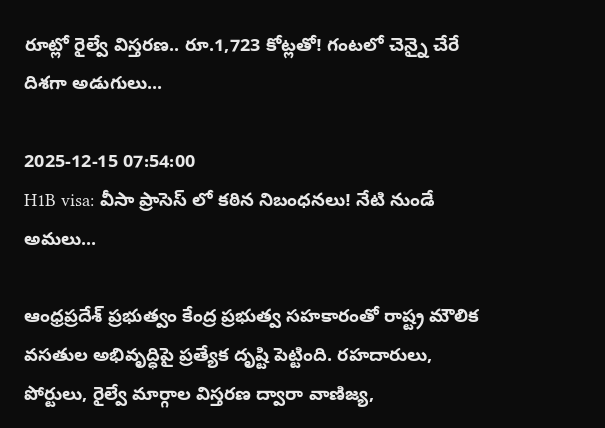రూట్లో రైల్వే విస్తరణ.. రూ.1,723 కోట్లతో! గంటలో చెన్నై చేరే దిశగా అడుగులు...

2025-12-15 07:54:00
H1B visa: వీసా ప్రాసెస్ లో కఠిన నిబంధనలు! నేటి నుండే అమలు...

ఆంధ్రప్రదేశ్ ప్రభుత్వం కేంద్ర ప్రభుత్వ సహకారంతో రాష్ట్ర మౌలిక వసతుల అభివృద్ధిపై ప్రత్యేక దృష్టి పెట్టింది. రహదారులు, పోర్టులు, రైల్వే మార్గాల విస్తరణ ద్వారా వాణిజ్య,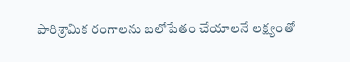పారిశ్రామిక రంగాలను బలోపేతం చేయాలనే లక్ష్యంతో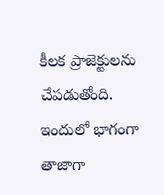కీలక ప్రాజెక్టులను చేపడుతోంది. ఇందులో భాగంగా తాజాగా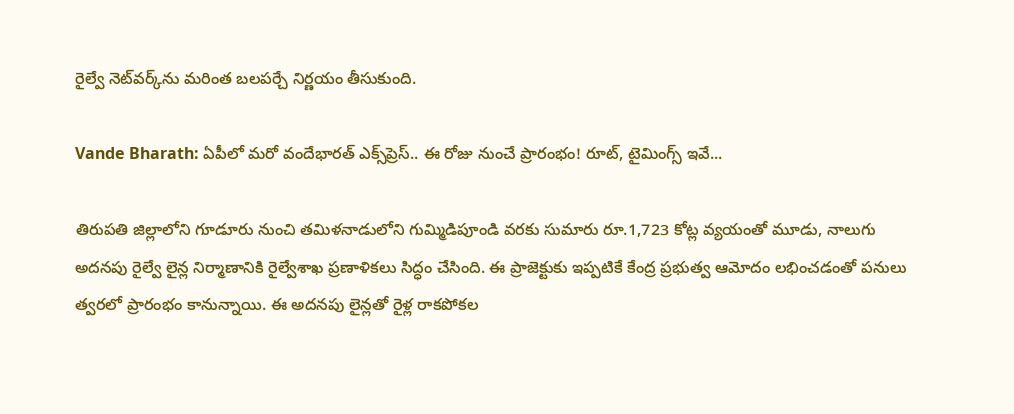రైల్వే నెట్‌వర్క్‌ను మరింత బలపర్చే నిర్ణయం తీసుకుంది.

Vande Bharath: ఏపీలో మరో వందేభారత్ ఎక్స్‌ప్రెస్.. ఈ రోజు నుంచే ప్రారంభం! రూట్, టైమింగ్స్ ఇవే...

తిరుపతి జిల్లాలోని గూడూరు నుంచి తమిళనాడులోని గుమ్మిడిపూండి వరకు సుమారు రూ.1,723 కోట్ల వ్యయంతో మూడు, నాలుగు అదనపు రైల్వే లైన్ల నిర్మాణానికి రైల్వేశాఖ ప్రణాళికలు సిద్ధం చేసింది. ఈ ప్రాజెక్టుకు ఇప్పటికే కేంద్ర ప్రభుత్వ ఆమోదం లభించడంతో పనులు త్వరలో ప్రారంభం కానున్నాయి. ఈ అదనపు లైన్లతో రైళ్ల రాకపోకల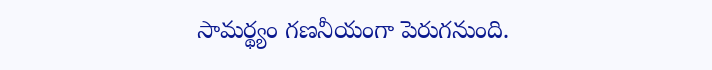సామర్థ్యం గణనీయంగా పెరుగనుంది.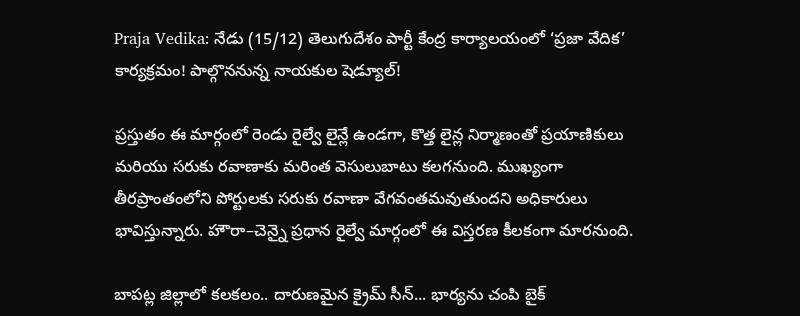Praja Vedika: నేడు (15/12) తెలుగుదేశం పార్టీ కేంద్ర కార్యాలయంలో ‘ప్రజా వేదిక’ కార్యక్రమం! పాల్గొననున్న నాయకుల షెడ్యూల్!

ప్రస్తుతం ఈ మార్గంలో రెండు రైల్వే లైన్లే ఉండగా, కొత్త లైన్ల నిర్మాణంతో ప్రయాణికులు మరియు సరుకు రవాణాకు మరింత వెసులుబాటు కలగనుంది. ముఖ్యంగా తీరప్రాంతంలోని పోర్టులకు సరుకు రవాణా వేగవంతమవుతుందని అధికారులు భావిస్తున్నారు. హౌరా–చెన్నై ప్రధాన రైల్వే మార్గంలో ఈ విస్తరణ కీలకంగా మారనుంది.

బాపట్ల జిల్లాలో కలకలం.. దారుణమైన క్రైమ్ సీన్... భార్యను చంపి బైక్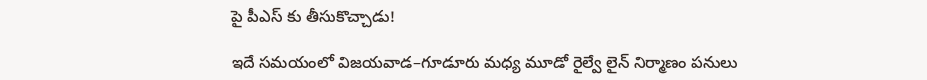పై పీఎస్ కు తీసుకొచ్చాడు!

ఇదే సమయంలో విజయవాడ–గూడూరు మధ్య మూడో రైల్వే లైన్ నిర్మాణం పనులు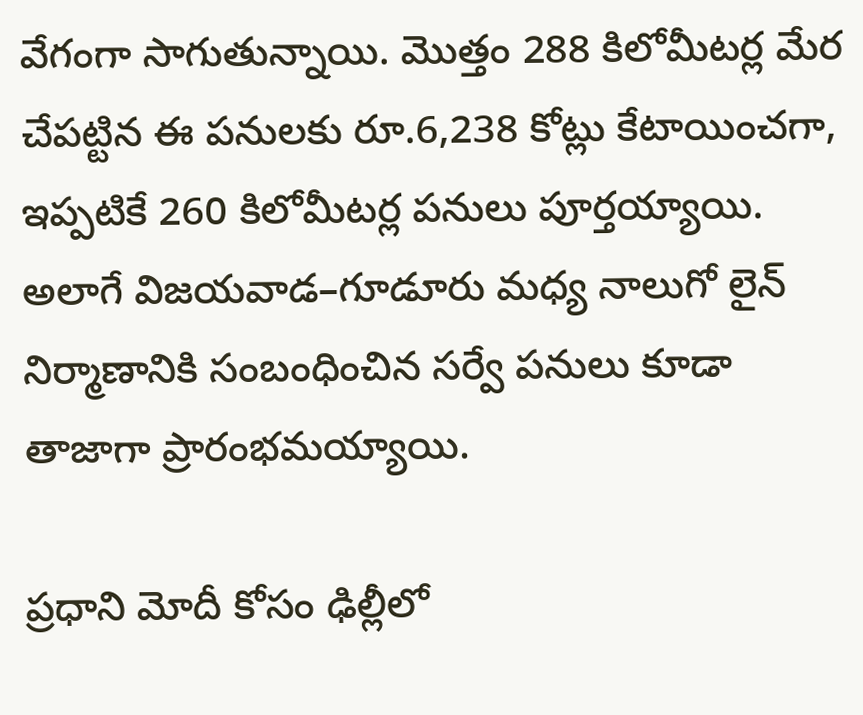వేగంగా సాగుతున్నాయి. మొత్తం 288 కిలోమీటర్ల మేర చేపట్టిన ఈ పనులకు రూ.6,238 కోట్లు కేటాయించగా, ఇప్పటికే 260 కిలోమీటర్ల పనులు పూర్తయ్యాయి. అలాగే విజయవాడ–గూడూరు మధ్య నాలుగో లైన్ నిర్మాణానికి సంబంధించిన సర్వే పనులు కూడా తాజాగా ప్రారంభమయ్యాయి.

ప్రధాని మోదీ కోసం ఢిల్లీలో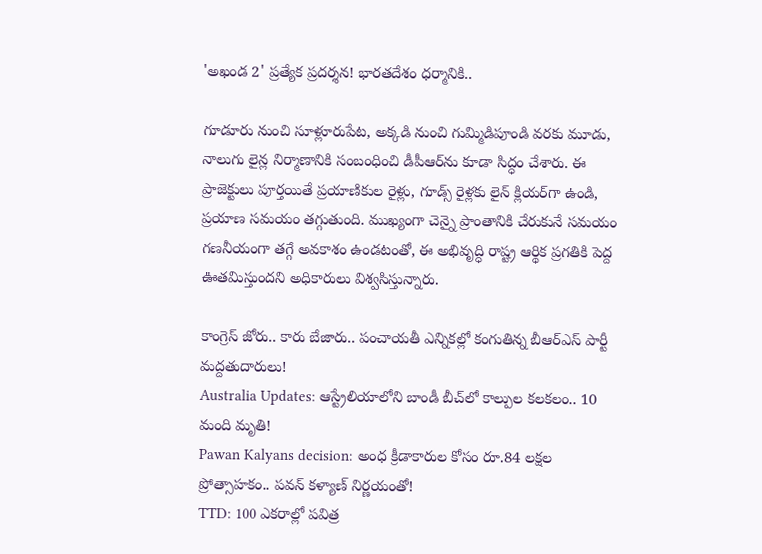'అఖండ 2' ప్రత్యేక ప్రదర్శన! భారతదేశం ధర్మానికి..

గూడూరు నుంచి సూళ్లూరుపేట, అక్కడి నుంచి గుమ్మిడిపూండి వరకు మూడు, నాలుగు లైన్ల నిర్మాణానికి సంబంధించి డీపీఆర్‌ను కూడా సిద్ధం చేశారు. ఈ ప్రాజెక్టులు పూర్తయితే ప్రయాణికుల రైళ్లు, గూడ్స్ రైళ్లకు లైన్ క్లియర్‌గా ఉండి, ప్రయాణ సమయం తగ్గుతుంది. ముఖ్యంగా చెన్నై ప్రాంతానికి చేరుకునే సమయం గణనీయంగా తగ్గే అవకాశం ఉండటంతో, ఈ అభివృద్ధి రాష్ట్ర ఆర్థిక ప్రగతికి పెద్ద ఊతమిస్తుందని అధికారులు విశ్వసిస్తున్నారు.

కాంగ్రెస్ జోరు.. కారు బేజారు.. పంచాయతీ ఎన్నికల్లో కంగుతిన్న బీఆర్‌ఎస్ పార్టీ మద్దతుదారులు!
Australia Updates: ఆస్ట్రేలియాలోని బాండీ బీచ్‌లో కాల్పుల కలకలం.. 10 మంది మృతి!
Pawan Kalyans decision: అంధ క్రీడాకారుల కోసం రూ.84 లక్షల ప్రోత్సాహకం.. పవన్ కళ్యాణ్ నిర్ణయంతో!
TTD: 100 ఎకరాల్లో పవిత్ర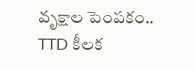వృక్షాల పెంపకం.. TTD కీలక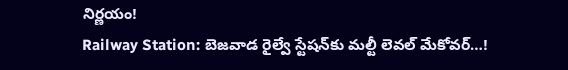నిర్ణయం!
Railway Station: బెజవాడ రైల్వే స్టేషన్‌కు మల్టీ లెవల్ మేకోవర్…!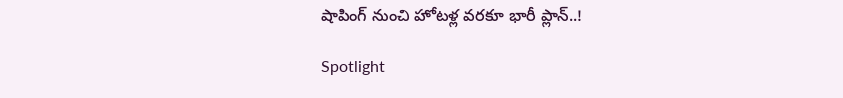షాపింగ్ నుంచి హోటళ్ల వరకూ భారీ ప్లాన్..!

Spotlight